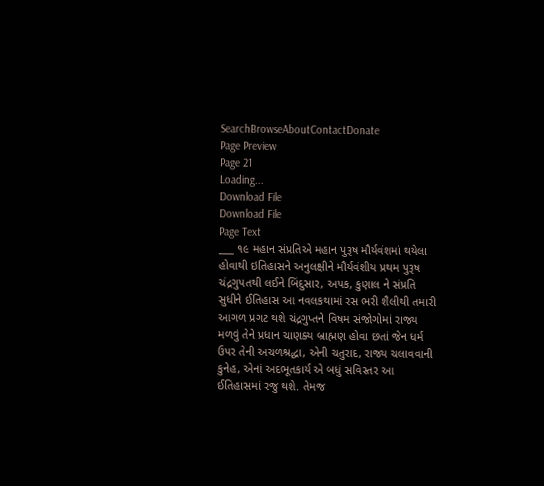SearchBrowseAboutContactDonate
Page Preview
Page 21
Loading...
Download File
Download File
Page Text
___ ૧૯ મહાન સંપ્રતિએ મહાન પુરૂષ મૌર્યવંશમાં થયેલા હોવાથી ઇતિહાસને અનુલક્ષીને મૌર્યવંશીય પ્રથમ પુરૂષ ચંદ્રગુપતથી લઈને બિંદુસાર, અપક, કુણાલ ને સંપ્રતિ સુધીને ઈતિહાસ આ નવલકથામાં રસ ભરી શૈલીથી તમારી આગળ પ્રગટ થશે ચંદ્રગુપ્તને વિષમ સંજોગોમાં રાજ્ય મળવું તેને પ્રધાન ચાણક્ય બ્રાહ્મણ હોવા છતાં જેન ધર્મ ઉપર તેની અચળશ્રદ્ધા, એની ચતુરાદ, રાજ્ય ચલાવવાની કુનેહ, એનાં અદભૂતકાર્ય એ બધું સવિસ્તર આ ઈતિહાસમાં રજુ થશે. તેમજ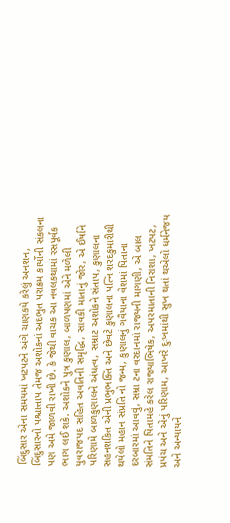બિંદુસાર એના સમયમાં ખટપટને અંગે ચાણકયે કરેલું અનશન, બિંદુસારનો પશ્ચાત્તાપ તેમજ અશોકનાં અદભુત પરાક્રમ કાર્યોની સંકલના પણ અમે જાળવી રાખી છે. કે જેથી વાચક આ નવલકથામાં રસપૂર્વક ભાગ લઈ શકે. અશોકને પુત્ર કુણાલ, બાળપણમાં એને મળેલી યુવરાજપદ સહિત અવતિની સમૃદ્ધિ, સાવકી માતાનું જોર, એ ઈર્ષાને પરિણામે બાળકુણાલને અંધત્વ, સમ્રાટ અશોકને સંતાપ, કુણાલના સહનશકિત એની પ્રભુભક્તિ અને છેવટે કુણાલના પત્નિ શરદકુમારીથી થયેલો મહાન સંપ્રતિ નો જન્મ, કુણાલનું ગવૈયાના વેશમાં પિતાના દરબારમાં આવવું, સમ્રા ટના વરદાનમાં રાજ્યની માગણી, એ બાલ સંમતિને પિતામહે કરેલ રાજ્યાભિષેક, અપરમાતાની નિરાશા, ખટપટ, પ્રપંચ અને એનું પરિણામ, આખરે દુઃખમાંથી સુખ થતાં થએલો ધર્મનેજય અને અન્યાયને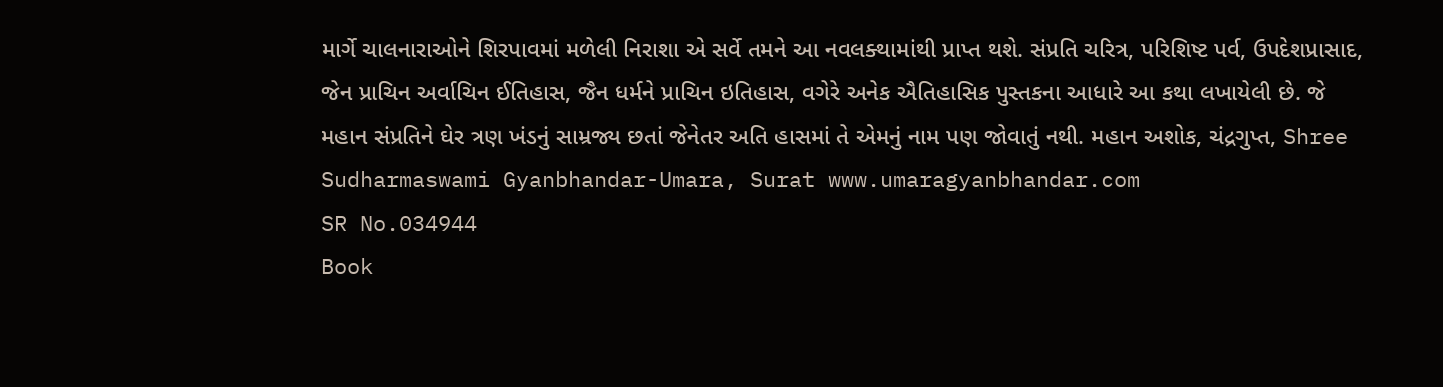માર્ગે ચાલનારાઓને શિરપાવમાં મળેલી નિરાશા એ સર્વે તમને આ નવલક્થામાંથી પ્રાપ્ત થશે. સંપ્રતિ ચરિત્ર, પરિશિષ્ટ પર્વ, ઉપદેશપ્રાસાદ, જેન પ્રાચિન અર્વાચિન ઈતિહાસ, જૈન ધર્મને પ્રાચિન ઇતિહાસ, વગેરે અનેક ઐતિહાસિક પુસ્તકના આધારે આ કથા લખાયેલી છે. જે મહાન સંપ્રતિને ઘેર ત્રણ ખંડનું સામ્રજ્ય છતાં જેનેતર અતિ હાસમાં તે એમનું નામ પણ જોવાતું નથી. મહાન અશોક, ચંદ્રગુપ્ત, Shree Sudharmaswami Gyanbhandar-Umara, Surat www.umaragyanbhandar.com
SR No.034944
Book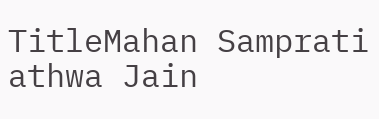TitleMahan Samprati athwa Jain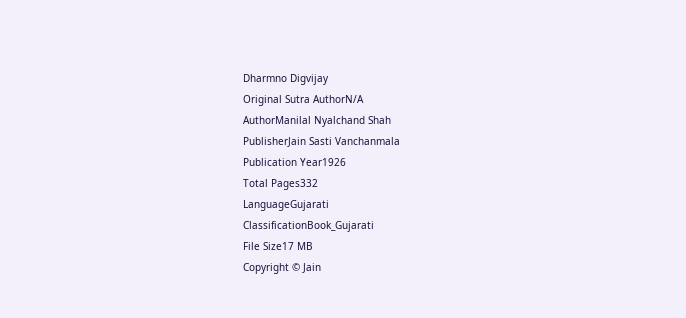Dharmno Digvijay
Original Sutra AuthorN/A
AuthorManilal Nyalchand Shah
PublisherJain Sasti Vanchanmala
Publication Year1926
Total Pages332
LanguageGujarati
ClassificationBook_Gujarati
File Size17 MB
Copyright © Jain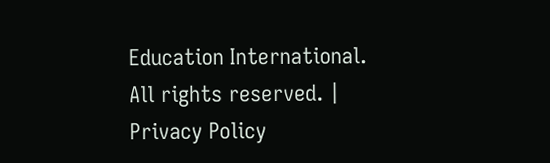Education International. All rights reserved. | Privacy Policy